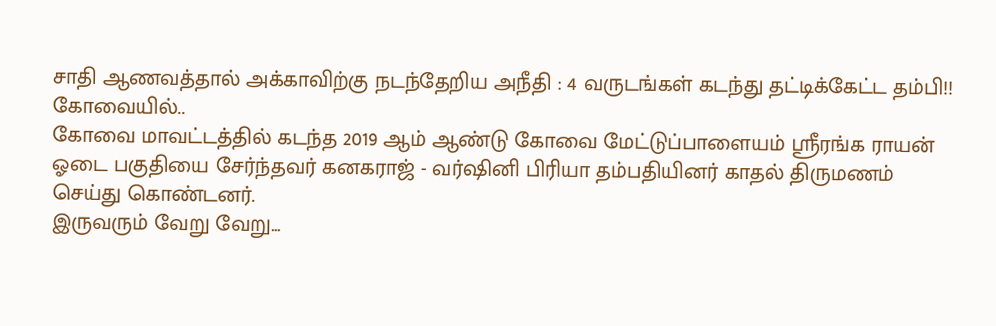சாதி ஆணவத்தால் அக்காவிற்கு நடந்தேறிய அநீதி : 4 வருடங்கள் கடந்து தட்டிக்கேட்ட தம்பி!!
கோவையில்..
கோவை மாவட்டத்தில் கடந்த 2019 ஆம் ஆண்டு கோவை மேட்டுப்பாளையம் ஸ்ரீரங்க ராயன் ஓடை பகுதியை சேர்ந்தவர் கனகராஜ் - வர்ஷினி பிரியா தம்பதியினர் காதல் திருமணம் செய்து கொண்டனர்.
இருவரும் வேறு வேறு...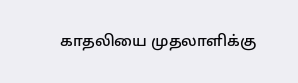காதலியை முதலாளிக்கு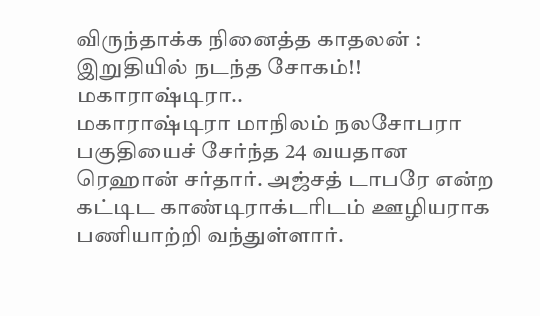விருந்தாக்க நினைத்த காதலன் : இறுதியில் நடந்த சோகம்!!
மகாராஷ்டிரா..
மகாராஷ்டிரா மாநிலம் நலசோபரா பகுதியைச் சேர்ந்த 24 வயதான ரெஹான் சர்தார். அஜ்சத் டாபரே என்ற கட்டிட காண்டிராக்டரிடம் ஊழியராக பணியாற்றி வந்துள்ளார்.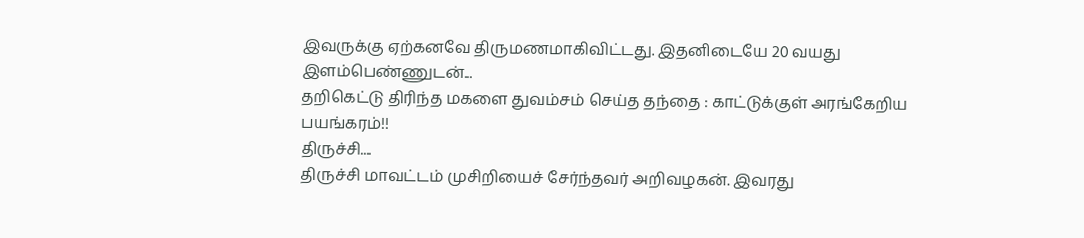இவருக்கு ஏற்கனவே திருமணமாகிவிட்டது. இதனிடையே 20 வயது இளம்பெண்ணுடன்...
தறிகெட்டு திரிந்த மகளை துவம்சம் செய்த தந்தை : காட்டுக்குள் அரங்கேறிய பயங்கரம்!!
திருச்சி....
திருச்சி மாவட்டம் முசிறியைச் சேர்ந்தவர் அறிவழகன். இவரது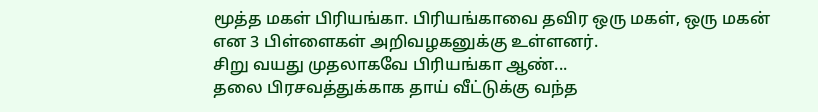மூத்த மகள் பிரியங்கா. பிரியங்காவை தவிர ஒரு மகள், ஒரு மகன் என 3 பிள்ளைகள் அறிவழகனுக்கு உள்ளனர்.
சிறு வயது முதலாகவே பிரியங்கா ஆண்...
தலை பிரசவத்துக்காக தாய் வீட்டுக்கு வந்த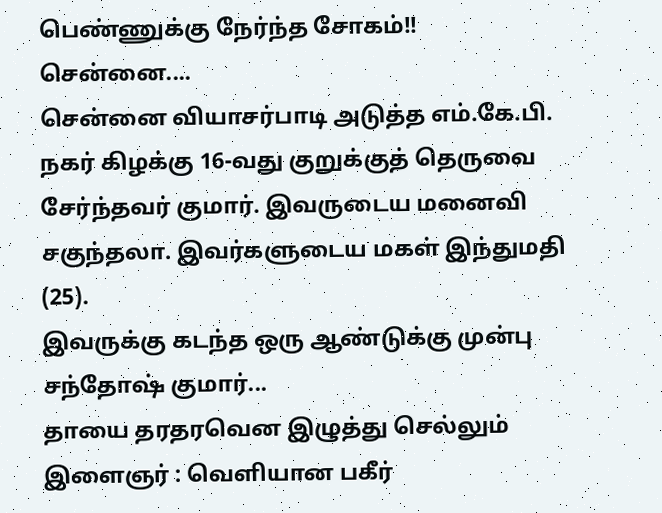பெண்ணுக்கு நேர்ந்த சோகம்!!
சென்னை....
சென்னை வியாசர்பாடி அடுத்த எம்.கே.பி. நகர் கிழக்கு 16-வது குறுக்குத் தெருவை சேர்ந்தவர் குமார். இவருடைய மனைவி சகுந்தலா. இவர்களுடைய மகள் இந்துமதி (25).
இவருக்கு கடந்த ஒரு ஆண்டுக்கு முன்பு சந்தோஷ் குமார்...
தாயை தரதரவென இழுத்து செல்லும் இளைஞர் : வெளியான பகீர்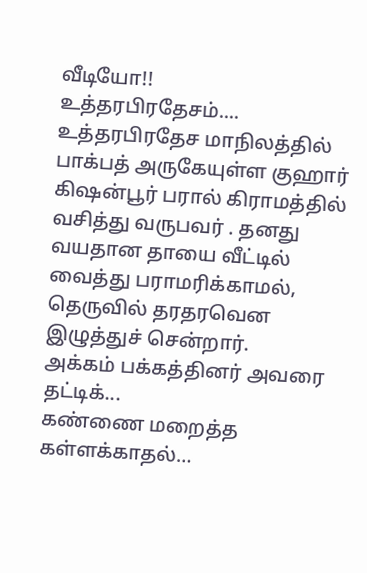வீடியோ!!
உத்தரபிரதேசம்....
உத்தரபிரதேச மாநிலத்தில் பாக்பத் அருகேயுள்ள குஹார் கிஷன்பூர் பரால் கிராமத்தில் வசித்து வருபவர் . தனது வயதான தாயை வீட்டில் வைத்து பராமரிக்காமல், தெருவில் தரதரவென இழுத்துச் சென்றார்.
அக்கம் பக்கத்தினர் அவரை தட்டிக்...
கண்ணை மறைத்த கள்ளக்காதல்…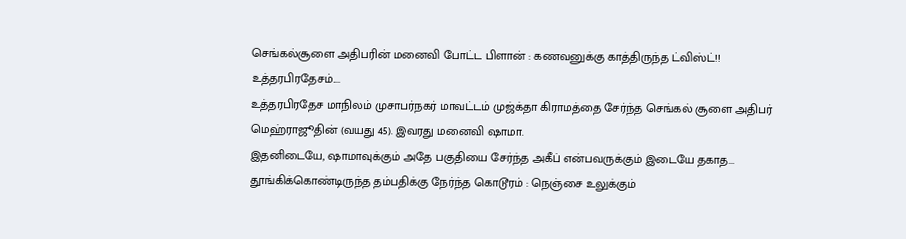செங்கல்சூளை அதிபரின் மனைவி போட்ட பிளான் : கணவனுக்கு காத்திருந்த ட்விஸ்ட்!!
உத்தரபிரதேசம்....
உத்தரபிரதேச மாநிலம் முசாபர்நகர் மாவட்டம் முஜ்க்தா கிராமத்தை சேர்ந்த செங்கல் சூளை அதிபர் மெஹ்ராஜூதின் (வயது 45). இவரது மனைவி ஷாமா.
இதனிடையே, ஷாமாவுக்கும் அதே பகுதியை சேர்ந்த அகீப் என்பவருக்கும் இடையே தகாத...
தூங்கிக்கொண்டிருந்த தம்பதிக்கு நேர்ந்த கொடூரம் : நெஞ்சை உலுக்கும்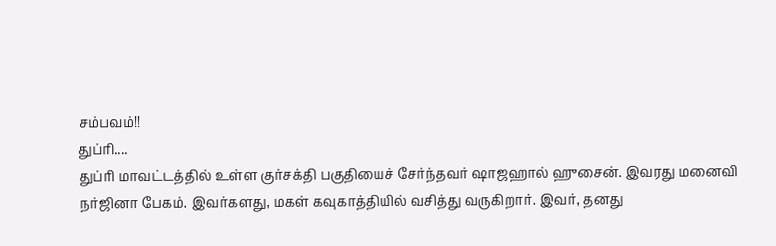சம்பவம்!!
துப்ரி....
துப்ரி மாவட்டத்தில் உள்ள குர்சக்தி பகுதியைச் சேர்ந்தவர் ஷாஜஹால் ஹுசைன். இவரது மனைவி நர்ஜினா பேகம். இவர்களது, மகள் கவுகாத்தியில் வசித்து வருகிறார். இவர், தனது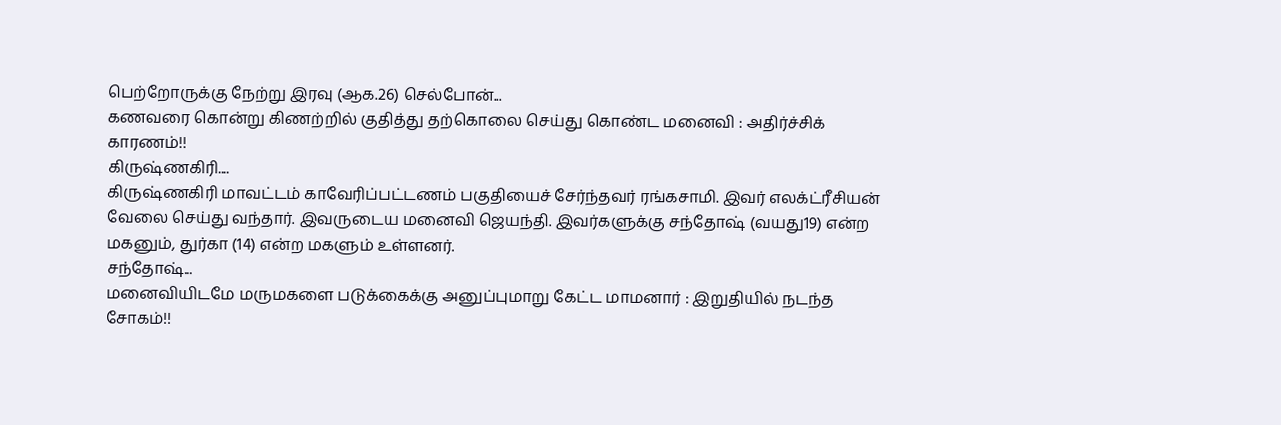பெற்றோருக்கு நேற்று இரவு (ஆக.26) செல்போன்...
கணவரை கொன்று கிணற்றில் குதித்து தற்கொலை செய்து கொண்ட மனைவி : அதிர்ச்சிக் காரணம்!!
கிருஷ்ணகிரி....
கிருஷ்ணகிரி மாவட்டம் காவேரிப்பட்டணம் பகுதியைச் சேர்ந்தவர் ரங்கசாமி. இவர் எலக்ட்ரீசியன் வேலை செய்து வந்தார். இவருடைய மனைவி ஜெயந்தி. இவர்களுக்கு சந்தோஷ் (வயது19) என்ற மகனும், துர்கா (14) என்ற மகளும் உள்ளனர்.
சந்தோஷ்...
மனைவியிடமே மருமகளை படுக்கைக்கு அனுப்புமாறு கேட்ட மாமனார் : இறுதியில் நடந்த சோகம்!!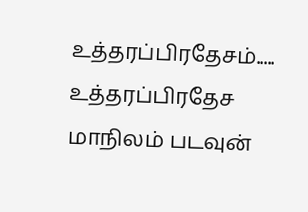உத்தரப்பிரதேசம்.....
உத்தரப்பிரதேச மாநிலம் படவுன்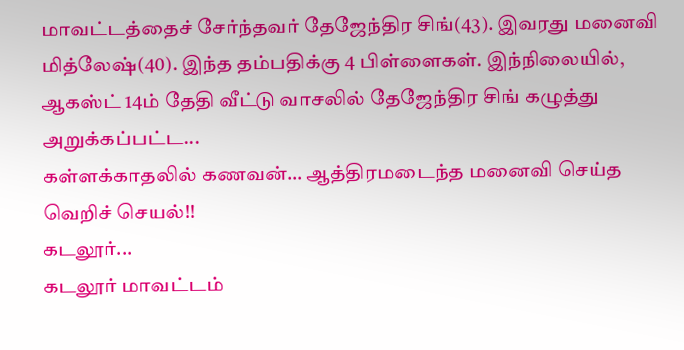மாவட்டத்தைச் சேர்ந்தவர் தேஜேந்திர சிங்(43). இவரது மனைவி மித்லேஷ்(40). இந்த தம்பதிக்கு 4 பிள்ளைகள். இந்நிலையில், ஆகஸ்ட் 14ம் தேதி வீட்டு வாசலில் தேஜேந்திர சிங் கழுத்து அறுக்கப்பட்ட...
கள்ளக்காதலில் கணவன்… ஆத்திரமடைந்த மனைவி செய்த வெறிச் செயல்!!
கடலூர்...
கடலூர் மாவட்டம்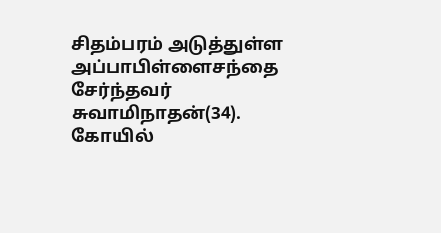சிதம்பரம் அடுத்துள்ள அப்பாபிள்ளைசந்தை சேர்ந்தவர் சுவாமிநாதன்(34). கோயில்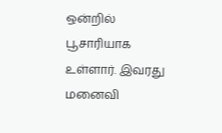ஒன்றில் பூசாரியாக உள்ளார். இவரது மனைவி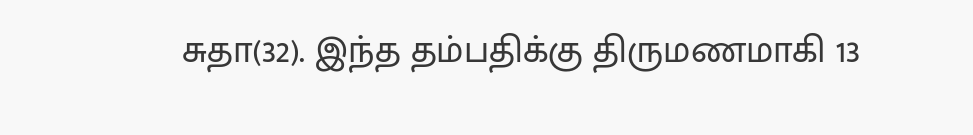சுதா(32). இந்த தம்பதிக்கு திருமணமாகி 13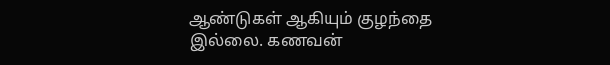ஆண்டுகள் ஆகியும் குழந்தை இல்லை. கணவன்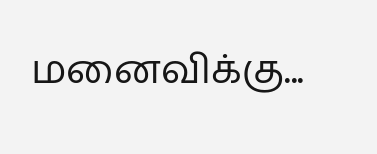மனைவிக்கு...